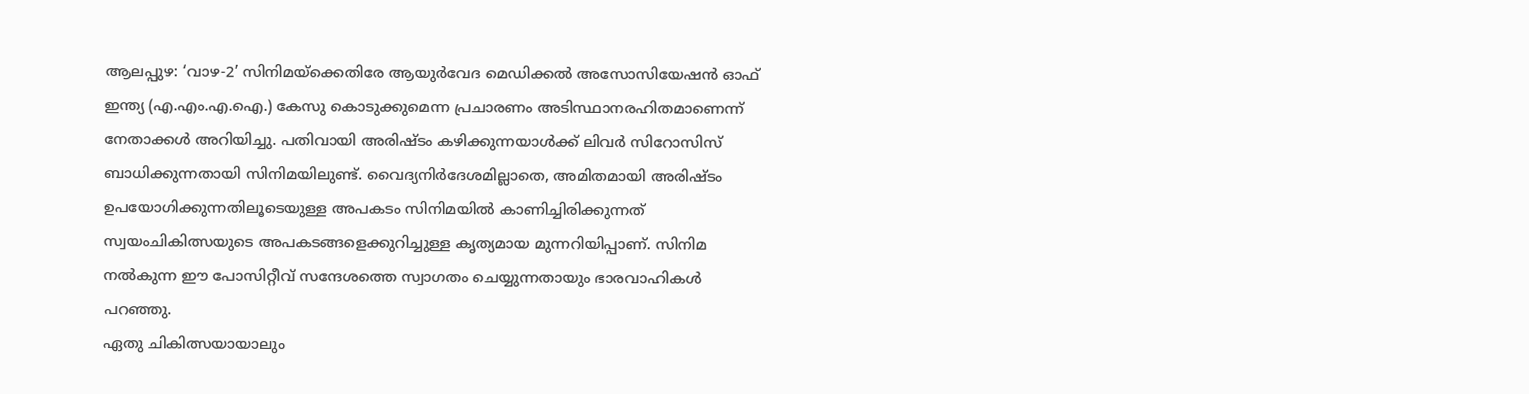ആലപ്പുഴ: ‘വാഴ-2’ സിനിമയ്ക്കെതിരേ ആയുർവേദ മെഡിക്കൽ അസോസിയേഷൻ ഓഫ് ഇന്ത്യ (എ.എം.എ.ഐ.) കേസു കൊടുക്കുമെന്ന പ്രചാരണം അടിസ്ഥാനരഹിതമാണെന്ന് നേതാക്കൾ അറിയിച്ചു. പതിവായി അരിഷ്ടം കഴിക്കുന്നയാൾക്ക് ലിവർ സിറോസിസ് ബാധിക്കുന്നതായി സിനിമയിലുണ്ട്. വൈദ്യനിർദേശമില്ലാതെ, അമിതമായി അരിഷ്ടം ഉപയോഗിക്കുന്നതിലൂടെയുള്ള അപകടം സിനിമയിൽ കാണിച്ചിരിക്കുന്നത് സ്വയംചികിത്സയുടെ അപകടങ്ങളെക്കുറിച്ചുള്ള കൃത്യമായ മുന്നറിയിപ്പാണ്. സിനിമ നൽകുന്ന ഈ പോസിറ്റീവ് സന്ദേശത്തെ സ്വാഗതം ചെയ്യുന്നതായും ഭാരവാഹികൾ പറഞ്ഞു.
ഏതു ചികിത്സയായാലും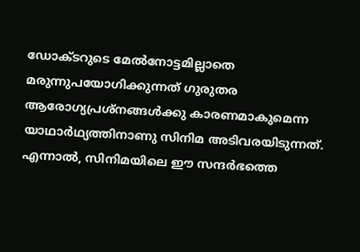ഡോക്ടറുടെ മേൽനോട്ടമില്ലാതെ മരുന്നുപയോഗിക്കുന്നത് ഗുരുതര ആരോഗ്യപ്രശ്നങ്ങൾക്കു കാരണമാകുമെന്ന യാഥാർഥ്യത്തിനാണു സിനിമ അടിവരയിടുന്നത്. എന്നാൽ, സിനിമയിലെ ഈ സന്ദർഭത്തെ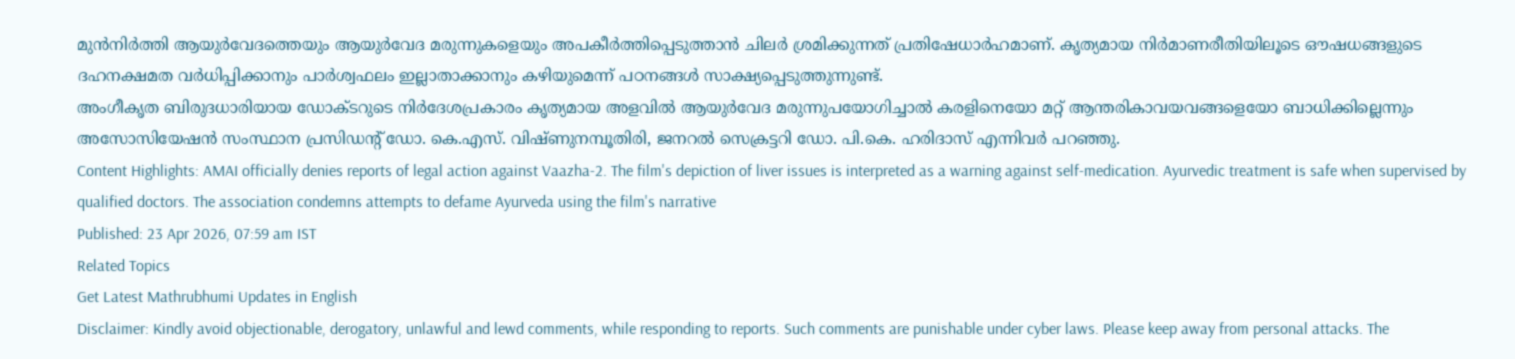മുൻനിർത്തി ആയുർവേദത്തെയും ആയുർവേദ മരുന്നുകളെയും അപകീർത്തിപ്പെടുത്താൻ ചിലർ ശ്രമിക്കുന്നത് പ്രതിഷേധാർഹമാണ്. കൃത്യമായ നിർമാണരീതിയിലൂടെ ഔഷധങ്ങളുടെ ദഹനക്ഷമത വർധിപ്പിക്കാനും പാർശ്വഫലം ഇല്ലാതാക്കാനും കഴിയുമെന്ന് പഠനങ്ങൾ സാക്ഷ്യപ്പെടുത്തുന്നുണ്ട്.
അംഗീകൃത ബിരുദധാരിയായ ഡോക്ടറുടെ നിർദേശപ്രകാരം കൃത്യമായ അളവിൽ ആയുർവേദ മരുന്നുപയോഗിച്ചാൽ കരളിനെയോ മറ്റ് ആന്തരികാവയവങ്ങളെയോ ബാധിക്കില്ലെന്നും അസോസിയേഷൻ സംസ്ഥാന പ്രസിഡന്റ് ഡോ. കെ.എസ്. വിഷ്ണുനമ്പൂതിരി, ജനറൽ സെക്രട്ടറി ഡോ. പി.കെ. ഹരിദാസ് എന്നിവർ പറഞ്ഞു.
Content Highlights: AMAI officially denies reports of legal action against Vaazha-2. The film's depiction of liver issues is interpreted as a warning against self-medication. Ayurvedic treatment is safe when supervised by qualified doctors. The association condemns attempts to defame Ayurveda using the film's narrative
Published: 23 Apr 2026, 07:59 am IST
Related Topics
Get Latest Mathrubhumi Updates in English
Disclaimer: Kindly avoid objectionable, derogatory, unlawful and lewd comments, while responding to reports. Such comments are punishable under cyber laws. Please keep away from personal attacks. The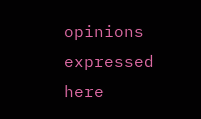opinions expressed here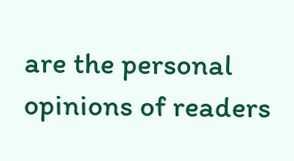are the personal opinions of readers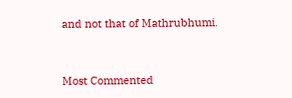and not that of Mathrubhumi.



Most Commented